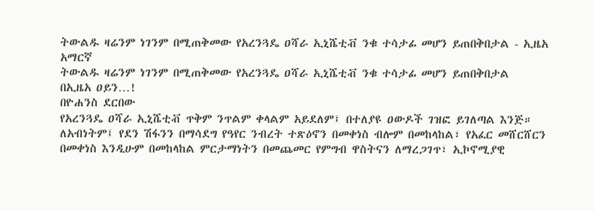ትውልዱ ዛሬንም ነገንም በሚጠቅመው የአረንጓዴ ዐሻራ ኢኒሼቲቭ ንቁ ተሳታፊ መሆን ይጠበቅበታል - ኢዜአ አማርኛ
ትውልዱ ዛሬንም ነገንም በሚጠቅመው የአረንጓዴ ዐሻራ ኢኒሼቲቭ ንቁ ተሳታፊ መሆን ይጠበቅበታል
በኢዜአ ዐይን…!
በዮሐንስ ደርበው
የአረንጓዴ ዐሻራ ኢኒሼቲቭ ጥቅም ንጥልም ቀላልም አይደለም፤ በተለያዩ ዐውዶች ገዝፎ ይገለጣል እንጅ።
ለአብነትም፤ የደን ሽፋንን በማሳደግ የዓየር ንብረት ተጽዕኖን በመቀነስ ብሎም በመከላከል፣ የአፈር መሸርሸርን በመቀነስ እንዲሁም በመከላከል ምርታማነትን በመጨመር የምግብ ዋስትናን ለማረጋገጥ፣ ኢኮኖሚያዊ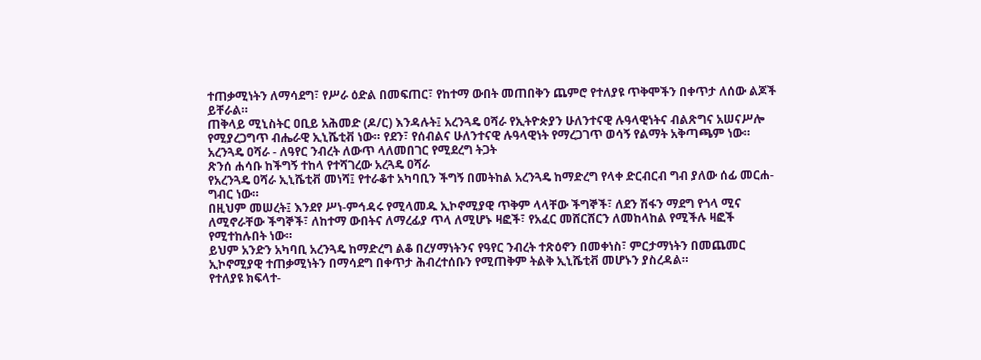ተጠቃሚነትን ለማሳደግ፣ የሥራ ዕድል በመፍጠር፣ የከተማ ውበት መጠበቅን ጨምሮ የተለያዩ ጥቅሞችን በቀጥታ ለሰው ልጆች ይቸራል።
ጠቅላይ ሚኒስትር ዐቢይ አሕመድ (ዶ/ር) እንዳሉት፤ አረንጓዴ ዐሻራ የኢትዮጵያን ሁለንተናዊ ሉዓላዊነትና ብልጽግና አሠናሥሎ የሚያረጋግጥ ብሔራዊ ኢኒሼቲቭ ነው። የደን፣ የሰብልና ሁለንተናዊ ሉዓላዊነት የማረጋገጥ ወሳኝ የልማት አቅጣጫም ነው።
አረንጓዴ ዐሻራ - ለዓየር ንብረት ለውጥ ላለመበገር የሚደረግ ትጋት
ጽንሰ ሐሳቡ ከችግኝ ተከላ የተሻገረው አረጓዴ ዐሻራ
የአረንጓዴ ዐሻራ ኢኒሼቲቭ መነሻ፤ የተራቆተ አካባቢን ችግኝ በመትከል አረንጓዴ ከማድረግ የላቀ ድርብርብ ግብ ያለው ሰፊ መርሐ-ግብር ነው።
በዚህም መሠረት፤ እንደየ ሥነ-ምኅዳሩ የሚላመዱ ኢኮኖሚያዊ ጥቅም ላላቸው ችግኞች፣ ለደን ሽፋን ማደግ የጎላ ሚና ለሚኖራቸው ችግኞች፣ ለከተማ ውበትና ለማረፊያ ጥላ ለሚሆኑ ዛፎች፣ የአፈር መሸርሸርን ለመከላከል የሚችሉ ዛፎች የሚተከሉበት ነው።
ይህም አንድን አካባቢ አረንጓዴ ከማድረግ ልቆ በረሃማነትንና የዓየር ንብረት ተጽዕኖን በመቀነስ፣ ምርታማነትን በመጨመር ኢኮኖሚያዊ ተጠቃሚነትን በማሳደግ በቀጥታ ሕብረተሰቡን የሚጠቅም ትልቅ ኢኒሼቲቭ መሆኑን ያስረዳል።
የተለያዩ ክፍላተ-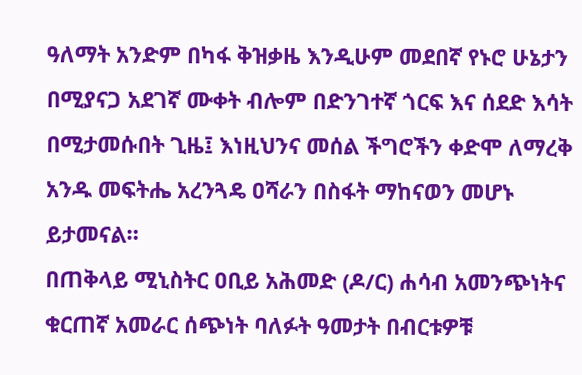ዓለማት አንድም በካፋ ቅዝቃዜ እንዲሁም መደበኛ የኑሮ ሁኔታን በሚያናጋ አደገኛ ሙቀት ብሎም በድንገተኛ ጎርፍ እና ሰደድ እሳት በሚታመሱበት ጊዜ፤ እነዚህንና መሰል ችግሮችን ቀድሞ ለማረቅ አንዱ መፍትሔ አረንጓዴ ዐሻራን በስፋት ማከናወን መሆኑ ይታመናል።
በጠቅላይ ሚኒስትር ዐቢይ አሕመድ (ዶ/ር) ሐሳብ አመንጭነትና ቁርጠኛ አመራር ሰጭነት ባለፉት ዓመታት በብርቱዎቹ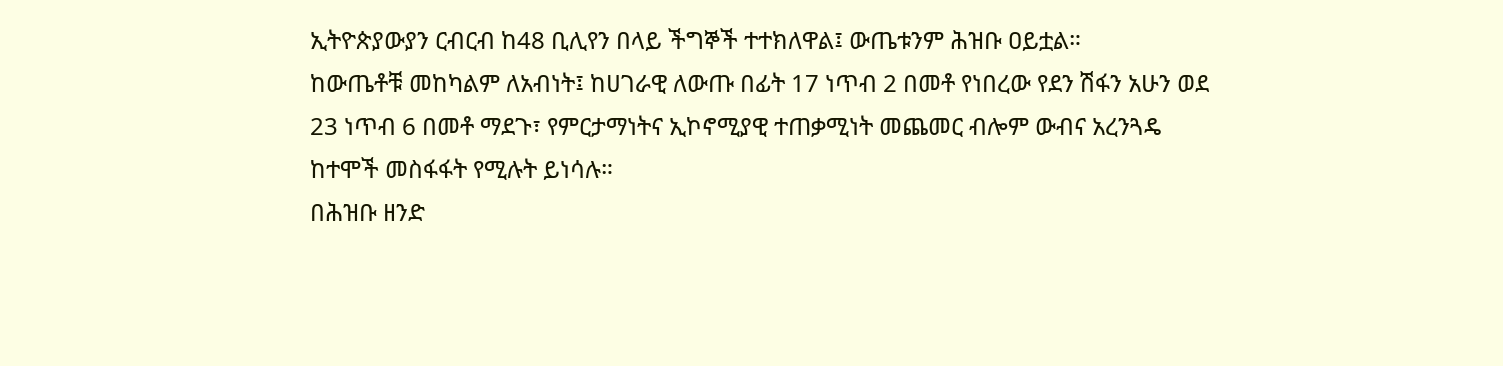ኢትዮጵያውያን ርብርብ ከ48 ቢሊየን በላይ ችግኞች ተተክለዋል፤ ውጤቱንም ሕዝቡ ዐይቷል።
ከውጤቶቹ መከካልም ለአብነት፤ ከሀገራዊ ለውጡ በፊት 17 ነጥብ 2 በመቶ የነበረው የደን ሽፋን አሁን ወደ 23 ነጥብ 6 በመቶ ማደጉ፣ የምርታማነትና ኢኮኖሚያዊ ተጠቃሚነት መጨመር ብሎም ውብና አረንጓዴ ከተሞች መስፋፋት የሚሉት ይነሳሉ።
በሕዝቡ ዘንድ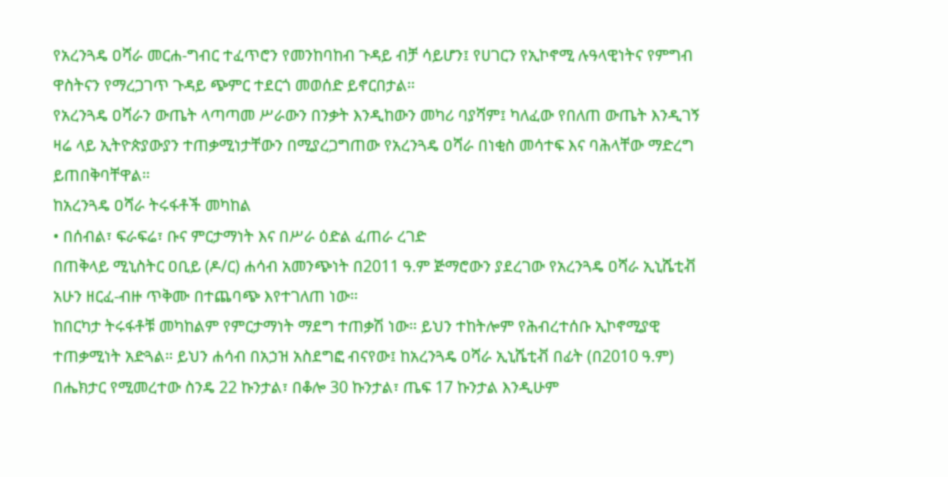የአረንጓዴ ዐሻራ መርሐ-ግብር ተፈጥሮን የመንከባከብ ጉዳይ ብቻ ሳይሆን፤ የሀገርን የኢኮኖሚ ሉዓላዊነትና የምግብ ዋስትናን የማረጋገጥ ጉዳይ ጭምር ተደርጎ መወሰድ ይኖርበታል።
የአረንጓዴ ዐሻራን ውጤት ላጣጣመ ሥራውን በንቃት እንዲከውን መካሪ ባያሻም፤ ካለፈው የበለጠ ውጤት እንዲገኝ ዛሬ ላይ ኢትዮጵያውያን ተጠቃሚነታቸውን በሚያረጋግጠው የአረንጓዴ ዐሻራ በነቂስ መሳተፍ እና ባሕላቸው ማድረግ ይጠበቅባቸዋል።
ከአረንጓዴ ዐሻራ ትሩፋቶች መካከል
• በሰብል፣ ፍራፍሬ፣ ቡና ምርታማነት እና በሥራ ዕድል ፈጠራ ረገድ
በጠቅላይ ሚኒስትር ዐቢይ (ዶ/ር) ሐሳብ አመንጭነት በ2011 ዓ.ም ጅማሮውን ያደረገው የአረንጓዴ ዐሻራ ኢኒሼቲቭ አሁን ዘርፈ-ብዙ ጥቅሙ በተጨባጭ እየተገለጠ ነው።
ከበርካታ ትሩፋቶቹ መካከልም የምርታማነት ማደግ ተጠቃሽ ነው። ይህን ተከትሎም የሕብረተሰቡ ኢኮኖሚያዊ ተጠቃሚነት አድጓል። ይህን ሐሳብ በአኃዝ አስደግፎ ብናየው፤ ከአረንጓዴ ዐሻራ ኢኒሼቲቭ በፊት (በ2010 ዓ.ም) በሔክታር የሚመረተው ስንዴ 22 ኩንታል፣ በቆሎ 30 ኩንታል፣ ጤፍ 17 ኩንታል እንዲሁም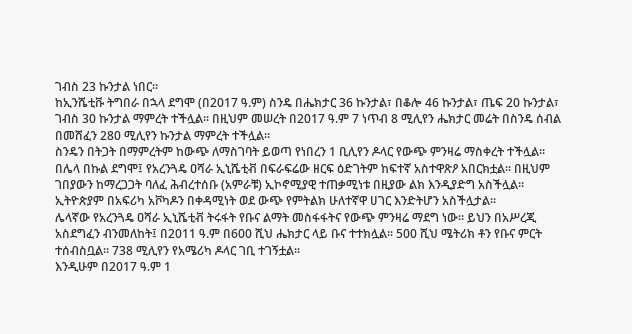ገብስ 23 ኩንታል ነበር።
ከኢንሼቲቩ ትግበራ በኋላ ደግሞ (በ2017 ዓ.ም) ስንዴ በሔክታር 36 ኩንታል፣ በቆሎ 46 ኩንታል፣ ጤፍ 20 ኩንታል፣ ገብስ 30 ኩንታል ማምረት ተችሏል። በዚህም መሠረት በ2017 ዓ.ም 7 ነጥብ 8 ሚሊየን ሔክታር መሬት በስንዴ ሰብል በመሸፈን 280 ሚሊየን ኩንታል ማምረት ተችሏል።
ስንዴን በትጋት በማምረትም ከውጭ ለማስገባት ይወጣ የነበረን 1 ቢሊየን ዶላር የውጭ ምንዛሬ ማስቀረት ተችሏል።
በሌላ በኩል ደግሞ፤ የአረንጓዴ ዐሻራ ኢኒሼቲቭ በፍራፍሬው ዘርፍ ዕድገትም ከፍተኛ አስተዋጽዖ አበርክቷል። በዚህም ገበያውን ከማረጋጋት ባለፈ ሕብረተሰቡ (አምራቹ) ኢኮኖሚያዊ ተጠቃሚነቱ በዚያው ልክ እንዲያድግ አስችሏል።
ኢትዮጵያም በአፍሪካ አቮካዶን በቀዳሚነት ወደ ውጭ የምትልክ ሁለተኛዋ ሀገር እንድትሆን አስችሏታል።
ሌላኛው የአረንጓዴ ዐሻራ ኢኒሼቲቭ ትሩፋት የቡና ልማት መስፋፋትና የውጭ ምንዛሬ ማደግ ነው። ይህን በአሥረጂ አስደግፈን ብንመለከት፤ በ2011 ዓ.ም በ600 ሺህ ሔክታር ላይ ቡና ተተክሏል። 500 ሺህ ሜትሪክ ቶን የቡና ምርት ተሰብስቧል። 738 ሚሊየን የአሜሪካ ዶላር ገቢ ተገኝቷል።
እንዲሁም በ2017 ዓ.ም 1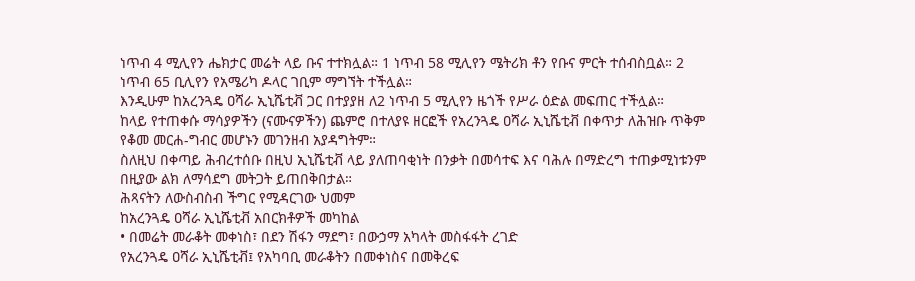ነጥብ 4 ሚሊየን ሔክታር መሬት ላይ ቡና ተተክሏል። 1 ነጥብ 58 ሚሊየን ሜትሪክ ቶን የቡና ምርት ተሰብስቧል። 2 ነጥብ 65 ቢሊየን የአሜሪካ ዶላር ገቢም ማግኘት ተችሏል።
እንዲሁም ከአረንጓዴ ዐሻራ ኢኒሼቲቭ ጋር በተያያዘ ለ2 ነጥብ 5 ሚሊየን ዜጎች የሥራ ዕድል መፍጠር ተችሏል።
ከላይ የተጠቀሱ ማሳያዎችን (ናሙናዎችን) ጨምሮ በተለያዩ ዘርፎች የአረንጓዴ ዐሻራ ኢኒሼቲቭ በቀጥታ ለሕዝቡ ጥቅም የቆመ መርሐ-ግብር መሆኑን መገንዘብ አያዳግትም።
ስለዚህ በቀጣይ ሕብረተሰቡ በዚህ ኢኒሼቲቭ ላይ ያለጠባቂነት በንቃት በመሳተፍ እና ባሕሉ በማድረግ ተጠቃሚነቱንም በዚያው ልክ ለማሳደግ መትጋት ይጠበቅበታል።
ሕጻናትን ለውስብስብ ችግር የሚዳርገው ህመም
ከአረንጓዴ ዐሻራ ኢኒሼቲቭ አበርክቶዎች መካከል
• በመሬት መራቆት መቀነስ፣ በደን ሽፋን ማደግ፣ በውኃማ አካላት መስፋፋት ረገድ
የአረንጓዴ ዐሻራ ኢኒሼቲቭ፤ የአካባቢ መራቆትን በመቀነስና በመቅረፍ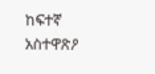ከፍተኛ አስተዋጽዖ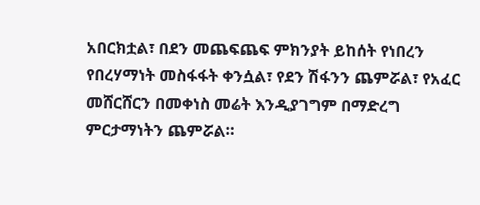አበርክቷል፣ በደን መጨፍጨፍ ምክንያት ይከሰት የነበረን የበረሃማነት መስፋፋት ቀንሷል፣ የደን ሽፋንን ጨምሯል፣ የአፈር መሸርሸርን በመቀነስ መሬት እንዲያገግም በማድረግ ምርታማነትን ጨምሯል።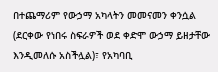በተጨማሪም የውኃማ አካላትን መመናመን ቀንሷል (ደርቀው የነበሩ ስፍራዎች ወደ ቀድሞ ውኃማ ይዘታቸው እንዲመለሱ አስችሏል)፣ የአካባቢ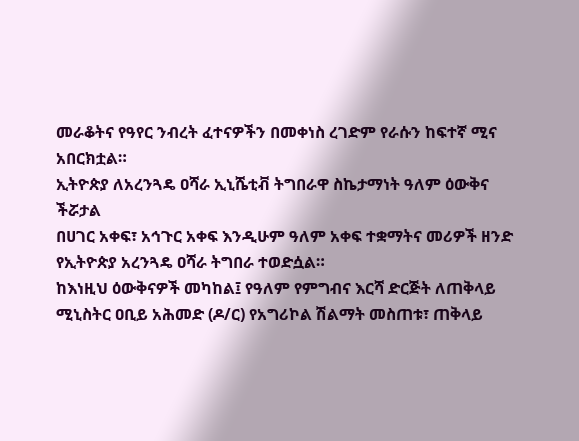መራቆትና የዓየር ንብረት ፈተናዎችን በመቀነስ ረገድም የራሱን ከፍተኛ ሚና አበርክቷል።
ኢትዮጵያ ለአረንጓዴ ዐሻራ ኢኒሼቲቭ ትግበራዋ ስኬታማነት ዓለም ዕውቅና ችሯታል
በሀገር አቀፍ፣ አኅጉር አቀፍ እንዲሁም ዓለም አቀፍ ተቋማትና መሪዎች ዘንድ የኢትዮጵያ አረንጓዴ ዐሻራ ትግበራ ተወድሷል።
ከእነዚህ ዕውቅናዎች መካከል፤ የዓለም የምግብና እርሻ ድርጅት ለጠቅላይ ሚኒስትር ዐቢይ አሕመድ (ዶ/ር) የአግሪኮል ሽልማት መስጠቱ፣ ጠቅላይ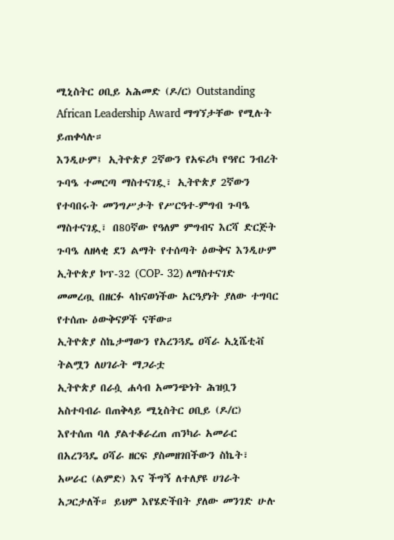ሚኒስትር ዐቢይ አሕመድ (ዶ/ር) Outstanding African Leadership Award ማግኘታቸው የሚሉት ይጠቀሳሉ።
እንዲሁም፤ ኢትዮጵያ 2ኛውን የአፍሪካ የዓየር ንብረት ጉባዔ ተመርጣ ማስተናገዷ፣ ኢትዮጵያ 2ኛውን የተባበሩት መንግሥታት የሥርዓተ-ምግብ ጉባዔ ማስተናገዷ፣ በ80ኛው የዓለም ምግብና እርሻ ድርጅት ጉባዔ ለዘላቂ ደን ልማት የተሰጣት ዕውቅና እንዲሁም ኢትዮጵያ ኮፕ-32 (COP- 32) ለማስተናገድ መመረጧ በዘርፉ ላከናወነችው አርዓያነት ያለው ተግባር የተሰጡ ዕውቅናዎች ናቸው።
ኢትዮጵያ ስኬታማውን የአረንጓዴ ዐሻራ ኢኒሼቲቭ ትልሟን ለሀገራት ማጋራቷ
ኢትዮጵያ በራሷ ሐሳብ አመንጭነት ሕዝቧን አስተባብራ በጠቅላይ ሚኒስትር ዐቢይ (ዶ/ር) እየተሰጠ ባለ ያልተቆራረጠ ጠንካራ አመራር በአረንጓዴ ዐሻራ ዘርፍ ያስመዘገበችውን ስኬት፣ አሠራር (ልምድ) እና ችግኝ ለተለያዩ ሀገራት አጋርታለች። ይህም እየሄድችበት ያለው መንገድ ሁሉ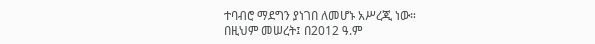ተባብሮ ማደግን ያነገበ ለመሆኑ አሥረጂ ነው።
በዚህም መሠረት፤ በ2012 ዓ.ም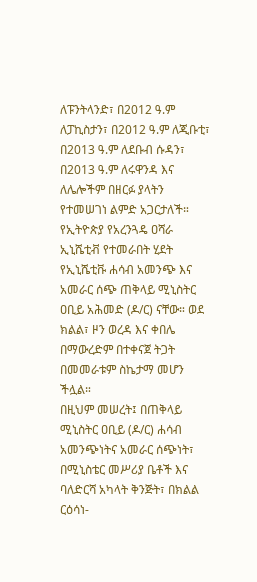ለፑንትላንድ፣ በ2012 ዓ.ም ለፓኪስታን፣ በ2012 ዓ.ም ለጂቡቲ፣ በ2013 ዓ.ም ለደቡብ ሱዳን፣ በ2013 ዓ.ም ለሩዋንዳ እና ለሌሎችም በዘርፉ ያላትን የተመሠገነ ልምድ አጋርታለች።
የኢትዮጵያ የአረንጓዴ ዐሻራ ኢኒሼቲቭ የተመራበት ሂደት
የኢኒሼቲቩ ሐሳብ አመንጭ እና አመራር ሰጭ ጠቅላይ ሚኒስትር ዐቢይ አሕመድ (ዶ/ር) ናቸው። ወደ ክልል፣ ዞን ወረዳ እና ቀበሌ በማውረድም በተቀናጀ ትጋት በመመራቱም ስኬታማ መሆን ችሏል።
በዚህም መሠረት፤ በጠቅላይ ሚኒስትር ዐቢይ (ዶ/ር) ሐሳብ አመንጭነትና አመራር ሰጭነት፣ በሚኒስቴር መሥሪያ ቤቶች እና ባለድርሻ አካላት ቅንጅት፣ በክልል ርዕሳነ-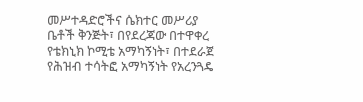መሥተዳድሮችና ሴክተር መሥሪያ ቤቶች ቅንጅት፣ በየደረጃው በተዋቀረ የቴክኒክ ኮሚቴ አማካኝነት፣ በተደራጀ የሕዝብ ተሳትፎ አማካኝነት የአረንጓዴ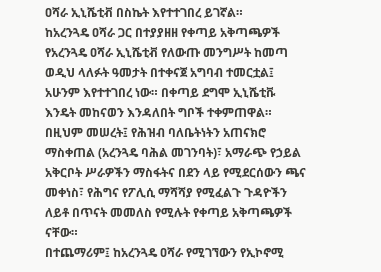ዐሻራ ኢኒሼቲቭ በስኬት እየተተገበረ ይገኛል።
ከአረንጓዴ ዐሻራ ጋር በተያያዘዘ የቀጣይ አቅጣጫዎች
የአረንጓዴ ዐሻራ ኢኒሼቲቭ የለውጡ መንግሥት ከመጣ ወዲህ ላለፉት ዓመታት በተቀናጀ አግባብ ተመርቷል፤ አሁንም እየተተገበረ ነው። በቀጣይ ደግሞ ኢኒሼቲቩ እንዴት መከናወን እንዳለበት ግቦች ተቀምጠዋል።
በዚህም መሠረት፤ የሕዝብ ባለቤትነትን አጠናክሮ ማስቀጠል (አረንጓዴ ባሕል መገንባት)፣ አማራጭ የኃይል አቅርቦት ሥራዎችን ማስፋትና በደን ላይ የሚደርሰውን ጫና መቀነስ፣ የሕግና የፖሊሲ ማሻሻያ የሚፈልጉ ጉዳዮችን ለይቶ በጥናት መመለስ የሚሉት የቀጣይ አቅጣጫዎች ናቸው።
በተጨማሪም፤ ከአረንጓዴ ዐሻራ የሚገኘውን የኢኮኖሚ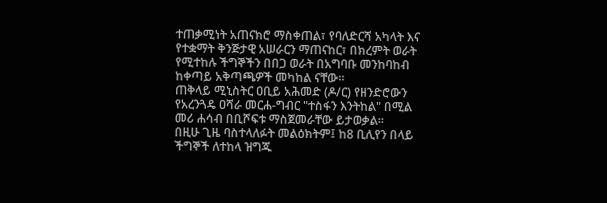ተጠቃሚነት አጠናክሮ ማስቀጠል፣ የባለድርሻ አካላት እና የተቋማት ቅንጅታዊ አሠራርን ማጠናከር፣ በክረምት ወራት የሚተከሉ ችግኞችን በበጋ ወራት በአግባቡ መንከባከብ ከቀጣይ አቅጣጫዎች መካከል ናቸው።
ጠቅላይ ሚኒስትር ዐቢይ አሕመድ (ዶ/ር) የዘንድሮውን የአረንጓዴ ዐሻራ መርሐ-ግብር "ተስፋን እንትከል" በሚል መሪ ሐሳብ በቢሾፍቱ ማስጀመራቸው ይታወቃል።
በዚሁ ጊዜ ባስተላለፉት መልዕክትም፤ ከ8 ቢሊየን በላይ ችግኞች ለተከላ ዝግጁ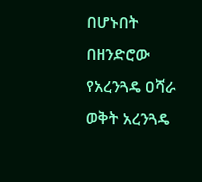በሆኑበት በዘንድሮው የአረንጓዴ ዐሻራ ወቅት አረንጓዴ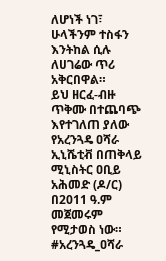ለሆነች ነገ፣ ሁላችንም ተስፋን እንትከል ሲሉ ለሀገሬው ጥሪ አቅርበዋል።
ይህ ዘርፈ-ብዙ ጥቅሙ በተጨባጭ እየተገለጠ ያለው የአረንጓዴ ዐሻራ ኢኒሼቲቭ በጠቅላይ ሚኒስትር ዐቢይ አሕመድ (ዶ/ር) በ2011 ዓ.ም መጀመሩም የሚታወስ ነው።
#አረንጓዴ_ዐሻራ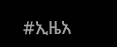#ኢዜአ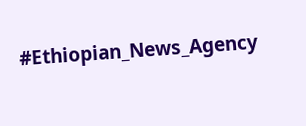#Ethiopian_News_Agency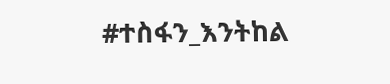#ተስፋን_እንትከል